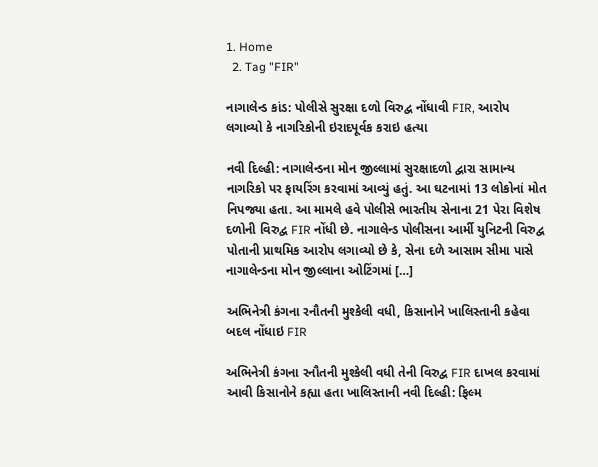1. Home
  2. Tag "FIR"

નાગાલેન્ડ કાંડ: પોલીસે સુરક્ષા દળો વિરુદ્વ નોંધાવી FIR, આરોપ લગાવ્યો કે નાગરિકોની ઇરાદપૂર્વક કરાઇ હત્યા

નવી દિલ્હી: નાગાલેન્ડના મોન જીલ્લામાં સુરક્ષાદળો દ્વારા સામાન્ય નાગરિકો પર ફાયરિંગ કરવામાં આવ્યું હતું. આ ઘટનામાં 13 લોકોનાં મોત નિપજ્યા હતા. આ મામલે હવે પોલીસે ભારતીય સેનાના 21 પેરા વિશેષ દળોની વિરુદ્વ FIR નોંધી છે. નાગાલેન્ડ પોલીસના આર્મી યુનિટની વિરુદ્વ પોતાની પ્રાથમિક આરોપ લગાવ્યો છે કે, સેના દળે આસામ સીમા પાસે નાગાલેન્ડના મોન જીલ્લાના ઓટિંગમાં […]

અભિનેત્રી કંગના રનૌતની મુશ્કેલી વધી, કિસાનોને ખાલિસ્તાની કહેવા બદલ નોંધાઇ FIR

અભિનેત્રી કંગના રનૌતની મુશ્કેલી વધી તેની વિરુદ્વ FIR દાખલ કરવામાં આવી કિસાનોને કહ્યા હતા ખાલિસ્તાની નવી દિલ્હી: ફિલ્મ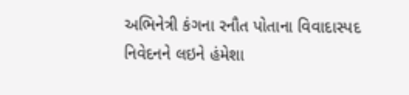અભિનેત્રી કંગના રનૌત પોતાના વિવાદાસ્પદ નિવેદનને લઇને હંમેશા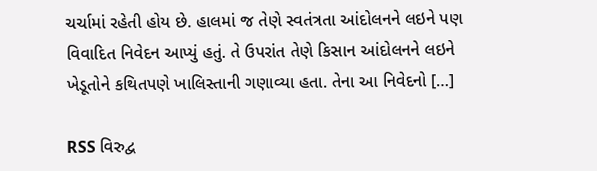ચર્ચામાં રહેતી હોય છે. હાલમાં જ તેણે સ્વતંત્રતા આંદોલનને લઇને પણ વિવાદિત નિવેદન આપ્યું હતું. તે ઉપરાંત તેણે કિસાન આંદોલનને લઇને ખેડૂતોને કથિતપણે ખાલિસ્તાની ગણાવ્યા હતા. તેના આ નિવેદનો […]

RSS વિરુદ્વ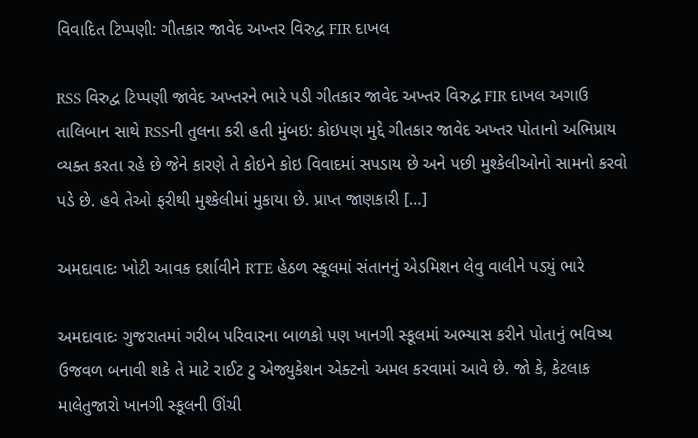વિવાદિત ટિપ્પણી: ગીતકાર જાવેદ અખ્તર વિરુદ્વ FIR દાખલ

RSS વિરુદ્વ ટિપ્પણી જાવેદ અખ્તરને ભારે પડી ગીતકાર જાવેદ અખ્તર વિરુદ્વ FIR દાખલ અગાઉ તાલિબાન સાથે RSSની તુલના કરી હતી મુંબઇ: કોઇપણ મુદ્દે ગીતકાર જાવેદ અખ્તર પોતાનો અભિપ્રાય વ્યક્ત કરતા રહે છે જેને કારણે તે કોઇને કોઇ વિવાદમાં સપડાય છે અને પછી મુશ્કેલીઓનો સામનો કરવો પડે છે. હવે તેઓ ફરીથી મુશ્કેલીમાં મુકાયા છે. પ્રાપ્ત જાણકારી […]

અમદાવાદઃ ખોટી આવક દર્શાવીને RTE હેઠળ સ્કૂલમાં સંતાનનું એડમિશન લેવુ વાલીને પડ્યું ભારે

અમદાવાદઃ ગુજરાતમાં ગરીબ પરિવારના બાળકો પણ ખાનગી સ્કૂલમાં અભ્યાસ કરીને પોતાનું ભવિષ્ય ઉજવળ બનાવી શકે તે માટે રાઈટ ટુ એજ્યુકેશન એક્ટનો અમલ કરવામાં આવે છે. જો કે, કેટલાક માલેતુજારો ખાનગી સ્કૂલની ઊંચી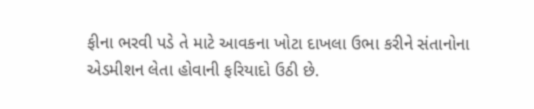ફીના ભરવી પડે તે માટે આવકના ખોટા દાખલા ઉભા કરીને સંતાનોના એડમીશન લેતા હોવાની ફરિયાદો ઉઠી છે.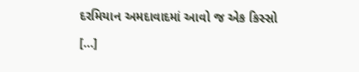દરમિયાન અમદાવાદમાં આવો જ એક કિસ્સો […]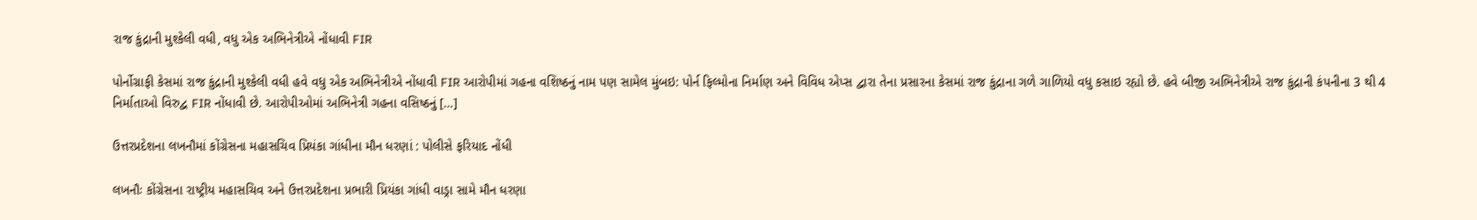રાજ કુંદ્રાની મુશ્કેલી વધી, વધુ એક અભિનેત્રીએ નોંધાવી FIR

પોર્નોગ્રાફી કેસમાં રાજ કુંદ્રાની મુશ્કેલી વધી હવે વધુ એક અભિનેત્રીએ નોંધાવી FIR આરોપીમાં ગહના વશિષ્ઠનું નામ પણ સામેલ મુંબઇ: પોર્ન ફિલ્મોના નિર્માણ અને વિવિધ એપ્સ દ્વારા તેના પ્રસારના કેસમાં રાજ કુંદ્રાના ગળે ગાળિયો વધુ કસાઇ રહ્યો છે. હવે બીજી અભિનેત્રીએ રાજ કુંદ્રાની કંપનીના 3 થી 4 નિર્માતાઓ વિરુદ્વ FIR નોંધાવી છે. આરોપીઓમાં અભિનેત્રી ગહના વસિષ્ઠનું […]

ઉત્તરપ્રદેશના લખનૌમાં કોંગ્રેસના મહાસચિવ પ્રિયંકા ગાંધીના મૌન ધરણાં : પોલીસે ફરિયાદ નોંધી

લખનૌઃ કોંગ્રેસના રાષ્ટ્રીય મહાસચિવ અને ઉત્તરપ્રદેશના પ્રભારી પ્રિયંકા ગાંધી વાડ્રા સામે મૌન ધરણા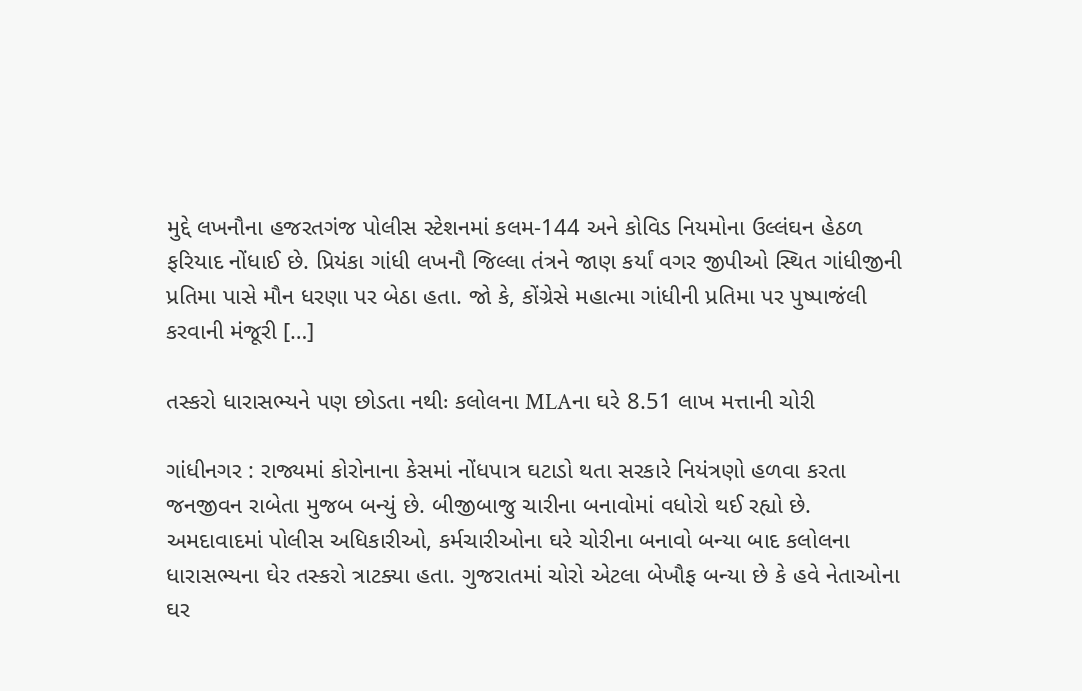મુદ્દે લખનૌના હજરતગંજ પોલીસ સ્ટેશનમાં કલમ-144 અને કોવિડ નિયમોના ઉલ્લંઘન હેઠળ ફરિયાદ નોંધાઈ છે. પ્રિયંકા ગાંધી લખનૌ જિલ્લા તંત્રને જાણ કર્યાં વગર જીપીઓ સ્થિત ગાંધીજીની પ્રતિમા પાસે મૌન ધરણા પર બેઠા હતા. જો કે, કોંગ્રેસે મહાત્મા ગાંધીની પ્રતિમા પર પુષ્પાજંલી કરવાની મંજૂરી […]

તસ્કરો ધારાસભ્યને પણ છોડતા નથીઃ કલોલના MLAના ઘરે 8.51 લાખ મત્તાની ચોરી

ગાંધીનગર : રાજ્યમાં કોરોનાના કેસમાં નોંધપાત્ર ઘટાડો થતા સરકારે નિયંત્રણો હળવા કરતા જનજીવન રાબેતા મુજબ બન્યું છે. બીજીબાજુ ચારીના બનાવોમાં વધોરો થઈ રહ્યો છે. અમદાવાદમાં પોલીસ અધિકારીઓ, કર્મચારીઓના ઘરે ચોરીના બનાવો બન્યા બાદ કલોલના ધારાસભ્યના ઘેર તસ્કરો ત્રાટક્યા હતા. ગુજરાતમાં ચોરો એટલા બેખૌફ બન્યા છે કે હવે નેતાઓના ઘર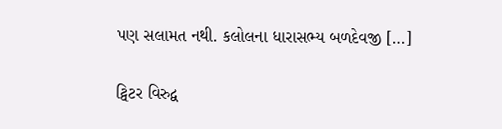પણ સલામત નથી. કલોલના ધારાસભ્ય બળદેવજી […]

ટ્વિટર વિરુદ્વ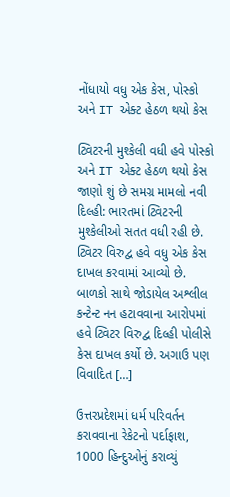નોંધાયો વધુ એક કેસ, પોસ્કો અને IT એક્ટ હેઠળ થયો કેસ

ટ્વિટરની મુશ્કેલી વધી હવે પોસ્કો અને IT એક્ટ હેઠળ થયો કેસ જાણો શું છે સમગ્ર મામલો નવી દિલ્હી: ભારતમાં ટ્વિટરની મુશ્કેલીઓ સતત વધી રહી છે. ટ્વિટર વિરુદ્વ હવે વધુ એક કેસ દાખલ કરવામાં આવ્યો છે. બાળકો સાથે જોડાયેલ અશ્લીલ કન્ટેન્ટ નન હટાવવાના આરોપમાં હવે ટ્વિટર વિરુદ્વ દિલ્હી પોલીસે કેસ દાખલ કર્યો છે. અગાઉ પણ વિવાદિત […]

ઉત્તરપ્રદેશમાં ધર્મ પરિવર્તન કરાવવાના રેકેટનો પર્દાફાશ, 1000 હિન્દુઓનું કરાવ્યું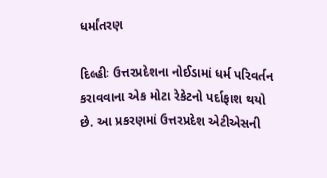ધર્માંતરણ

દિલ્હીઃ ઉત્તરપ્રદેશના નોઈડામાં ધર્મ પરિવર્તન કરાવવાના એક મોટા રેકેટનો પર્દાફાશ થયો છે. આ પ્રકરણમાં ઉત્તરપ્રદેશ એટીએસની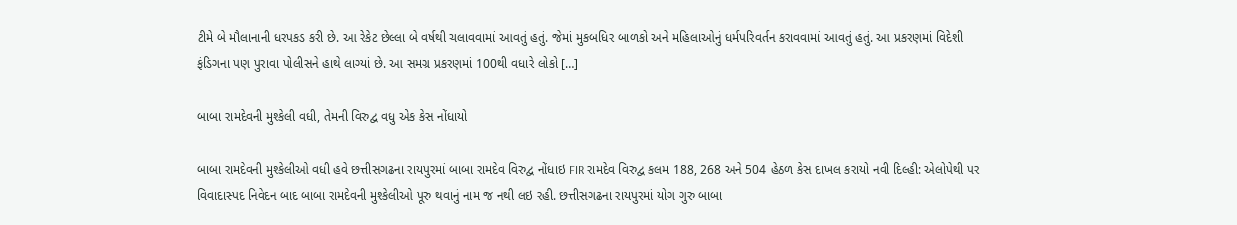ટીમે બે મૌલાનાની ધરપકડ કરી છે. આ રેકેટ છેલ્લા બે વર્ષથી ચલાવવામાં આવતું હતું. જેમાં મુકબધિર બાળકો અને મહિલાઓનું ધર્મપરિવર્તન કરાવવામાં આવતું હતું. આ પ્રકરણમાં વિદેશી ફંડિગના પણ પુરાવા પોલીસને હાથે લાગ્યાં છે. આ સમગ્ર પ્રકરણમાં 100થી વધારે લોકો […]

બાબા રામદેવની મુશ્કેલી વધી, તેમની વિરુદ્વ વધુ એક કેસ નોંધાયો

બાબા રામદેવની મુશ્કેલીઓ વધી હવે છત્તીસગઢના રાયપુરમાં બાબા રામદેવ વિરુદ્વ નોંધાઇ FIR રામદેવ વિરુદ્વ કલમ 188, 268 અને 504 હેઠળ કેસ દાખલ કરાયો નવી દિલ્હી: એલોપેથી પર વિવાદાસ્પદ નિવેદન બાદ બાબા રામદેવની મુશ્કેલીઓ પૂરુ થવાનું નામ જ નથી લઇ રહી. છત્તીસગઢના રાયપુરમાં યોગ ગુરુ બાબા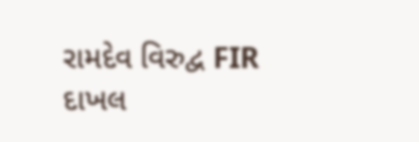રામદેવ વિરુદ્વ FIR દાખલ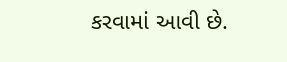કરવામાં આવી છે.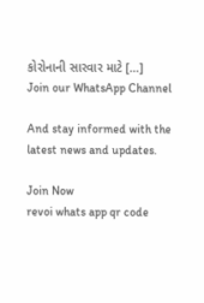કોરોનાની સારવાર માટે […]
Join our WhatsApp Channel

And stay informed with the latest news and updates.

Join Now
revoi whats app qr code